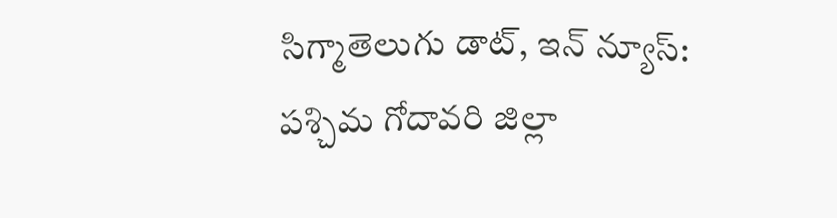సిగ్మాతెలుగు డాట్, ఇన్ న్యూస్: పశ్చిమ గోదావరి జిల్లా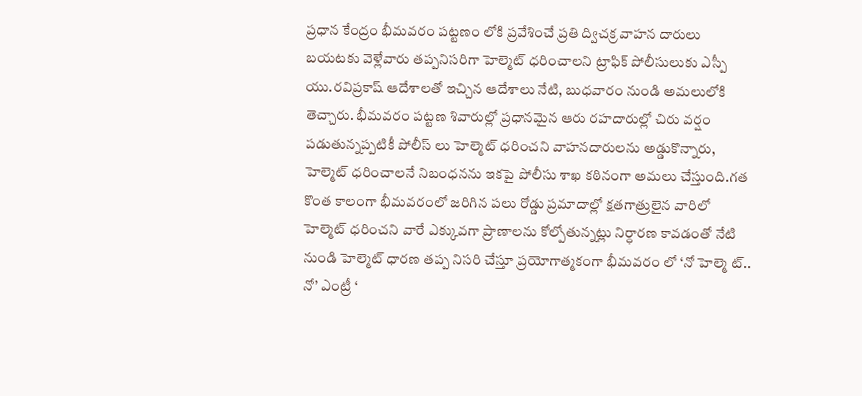ప్రధాన కేంద్రం భీమవరం పట్టణం లోకి ప్రవేశించే ప్రతి ద్విచక్ర వాహన దారులు బయటకు వెళ్లేవారు తప్పనిసరిగా హెల్మెట్ ధరించాలని ట్రాఫిక్ పోలీసులుకు ఎస్పీ యు.రవిప్రకాష్ ఆదేశాలతో ఇచ్చిన ఆదేశాలు నేటి, బుధవారం నుండి అమలులోకి తెచ్చారు. భీమవరం పట్టణ శివారుల్లో ప్రధానమైన ఆరు రహదారుల్లో చిరు వర్షం పడుతున్నప్పటికీ పోలీస్ లు హెల్మెట్ ధరించని వాహనదారులను అడ్డుకొన్నారు, హెల్మెట్ ధరించాలనే నిబంధనను ఇకపై పోలీసు శాఖ కఠినంగా అమలు చేస్తుంది.గత కొంత కాలంగా భీమవరంలో జరిగిన పలు రోడ్డు ప్రమాదాల్లో క్షతగాత్రులైన వారిలో హెల్మెట్ ధరించని వారే ఎక్కువగా ప్రాణాలను కోల్పోతున్నట్లు నిర్ధారణ కావడంతో నేటి నుండి హెల్మెట్ ధారణ తప్ప నిసరి చేస్తూ ప్రయోగాత్మకంగా భీమవరం లో ‘నో హెల్మె ట్.. నో’ ఎంట్రీ ‘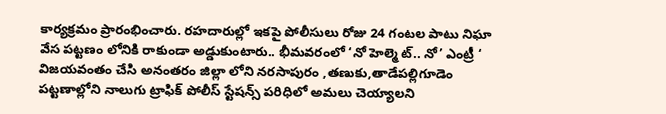కార్యక్రమం ప్రారంభించారు. రహదారుల్లో ఇకపై పోలీసులు రోజు 24 గంటల పాటు నిఘా వేస పట్టణం లోనికి రాకుండా అడ్డుకుంటారు.. భీమవరంలో ‘నో హెల్మె ట్.. నో’ ఎంట్రీ ‘ విజయవంతం చేసి అనంతరం జిల్లా లోని నరసాపురం ,తణుకు,తాడేపల్లిగూడెం పట్టణాల్లోని నాలుగు ట్రాఫిక్ పోలీస్ స్టేషన్స్ పరిధిలో అమలు చెయ్యాలని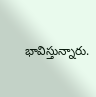భావిస్తున్నారు.